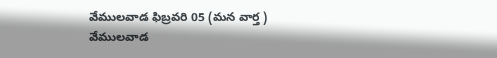వేములవాడ ఫిబ్రవరి 05 (మన వార్త )
వేములవాడ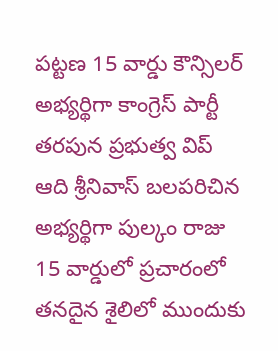పట్టణ 15 వార్డు కౌన్సిలర్ అభ్యర్థిగా కాంగ్రెస్ పార్టీ తరపున ప్రభుత్వ విప్ ఆది శ్రీనివాస్ బలపరిచిన అభ్యర్థిగా పుల్కం రాజు 15 వార్డులో ప్రచారంలో తనదైన శైలిలో ముందుకు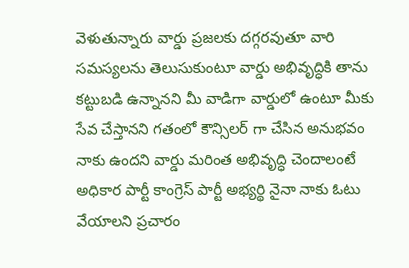వెళుతున్నారు వార్డు ప్రజలకు దగ్గరవుతూ వారి సమస్యలను తెలుసుకుంటూ వార్డు అభివృద్ధికి తాను కట్టుబడి ఉన్నానని మీ వాడిగా వార్డులో ఉంటూ మీకు సేవ చేస్తానని గతంలో కౌన్సిలర్ గా చేసిన అనుభవం నాకు ఉందని వార్డు మరింత అభివృద్ధి చెందాలంటే అధికార పార్టీ కాంగ్రెస్ పార్టీ అభ్యర్థి నైనా నాకు ఓటు వేయాలని ప్రచారం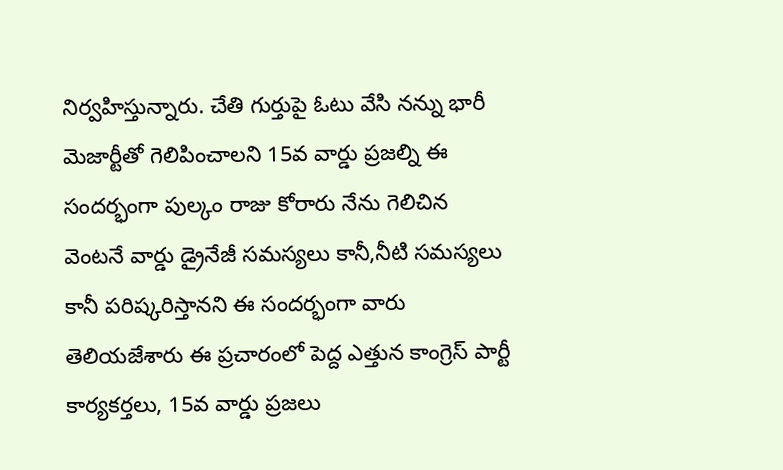నిర్వహిస్తున్నారు. చేతి గుర్తుపై ఓటు వేసి నన్ను భారీ మెజార్టీతో గెలిపించాలని 15వ వార్డు ప్రజల్ని ఈ సందర్భంగా పుల్కం రాజు కోరారు నేను గెలిచిన వెంటనే వార్డు డ్రైనేజీ సమస్యలు కానీ,నీటి సమస్యలు కానీ పరిష్కరిస్తానని ఈ సందర్భంగా వారు తెలియజేశారు ఈ ప్రచారంలో పెద్ద ఎత్తున కాంగ్రెస్ పార్టీ కార్యకర్తలు, 15వ వార్డు ప్రజలు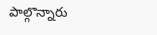పాల్గొన్నారు